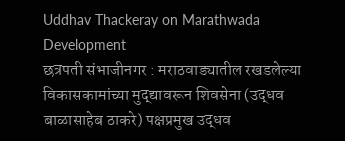Uddhav Thackeray on Marathwada Development
छत्रपती संभाजीनगर : मराठवाड्यातील रखडलेल्या विकासकामांच्या मुद्द्यावरून शिवसेना (उद्धव बाळासाहेब ठाकरे) पक्षप्रमुख उद्धव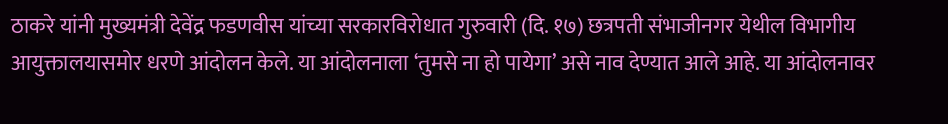ठाकरे यांनी मुख्यमंत्री देवेंद्र फडणवीस यांच्या सरकारविरोधात गुरुवारी (दि. १७) छत्रपती संभाजीनगर येथील विभागीय आयुक्तालयासमोर धरणे आंदोलन केले. या आंदोलनाला ‘तुमसे ना हो पायेगा’ असे नाव देण्यात आले आहे. या आंदोलनावर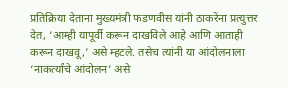प्रतिक्रिया देताना मुख्यमंत्री फडणवीस यांनी ठाकरेंना प्रत्युत्तर देत, ‘आम्ही यापूर्वी करून दाखविले आहे आणि आताही करून दाखवू,’ असे म्हटले. तसेच त्यांनी या आंदोलनाला ‘नाकर्त्यांचे आंदोलन’ असे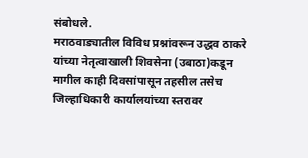संबोधले.
मराठवाड्यातील विविध प्रश्नांवरून उद्धव ठाकरे यांच्या नेतृत्वाखाली शिवसेना (उबाठा)कडून मागील काही दिवसांपासून तहसील तसेच जिल्हाधिकारी कार्यालयांच्या स्तरावर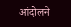आंदोलने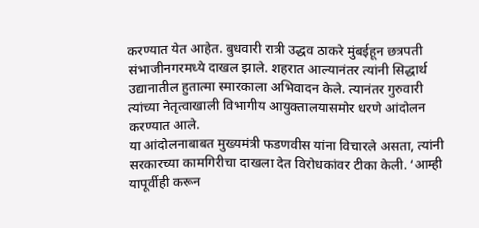करण्यात येत आहेत. बुधवारी रात्री उद्धव ठाकरे मुंबईहून छत्रपती संभाजीनगरमध्ये दाखल झाले. शहरात आल्यानंतर त्यांनी सिद्धार्थ उद्यानातील हुतात्मा स्मारकाला अभिवादन केले. त्यानंतर गुरुवारी त्यांच्या नेतृत्वाखाली विभागीय आयुक्तालयासमोर धरणे आंदोलन करण्यात आले.
या आंदोलनाबाबत मुख्यमंत्री फडणवीस यांना विचारले असता, त्यांनी सरकारच्या कामगिरीचा दाखला देत विरोधकांवर टीका केली. ‘आम्ही यापूर्वीही करून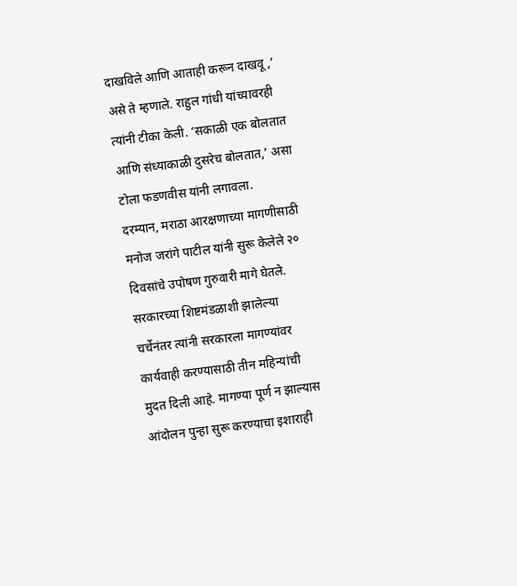दाखविले आणि आताही करून दाखवू,’ असे ते म्हणाले. राहुल गांधी यांच्यावरही त्यांनी टीका केली. ‘सकाळी एक बोलतात आणि संध्याकाळी दुसरेच बोलतात,’ असा टोला फडणवीस यांनी लगावला.
दरम्यान, मराठा आरक्षणाच्या मागणीसाठी मनोज जरांगे पाटील यांनी सुरू केलेले २० दिवसांचे उपोषण गुरुवारी मागे घेतले. सरकारच्या शिष्टमंडळाशी झालेल्या चर्चेनंतर त्यांनी सरकारला मागण्यांवर कार्यवाही करण्यासाठी तीन महिन्यांची मुदत दिली आहे. मागण्या पूर्ण न झाल्यास आंदोलन पुन्हा सुरू करण्याचा इशाराही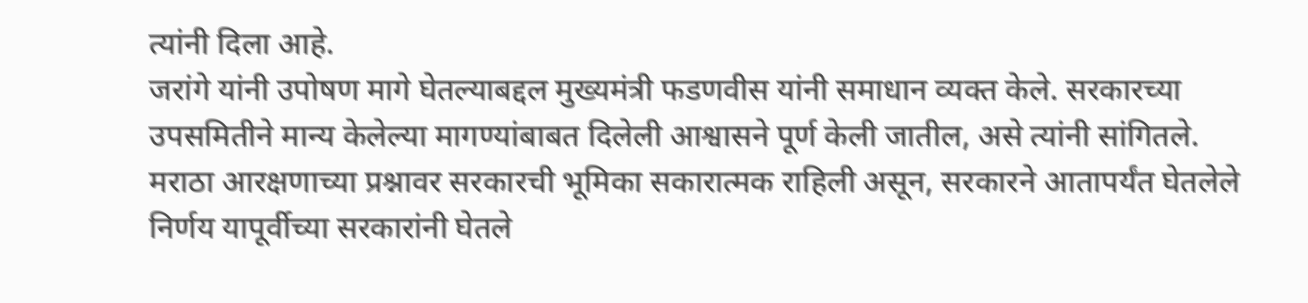त्यांनी दिला आहे.
जरांगे यांनी उपोषण मागे घेतल्याबद्दल मुख्यमंत्री फडणवीस यांनी समाधान व्यक्त केले. सरकारच्या उपसमितीने मान्य केलेल्या मागण्यांबाबत दिलेली आश्वासने पूर्ण केली जातील, असे त्यांनी सांगितले. मराठा आरक्षणाच्या प्रश्नावर सरकारची भूमिका सकारात्मक राहिली असून, सरकारने आतापर्यंत घेतलेले निर्णय यापूर्वीच्या सरकारांनी घेतले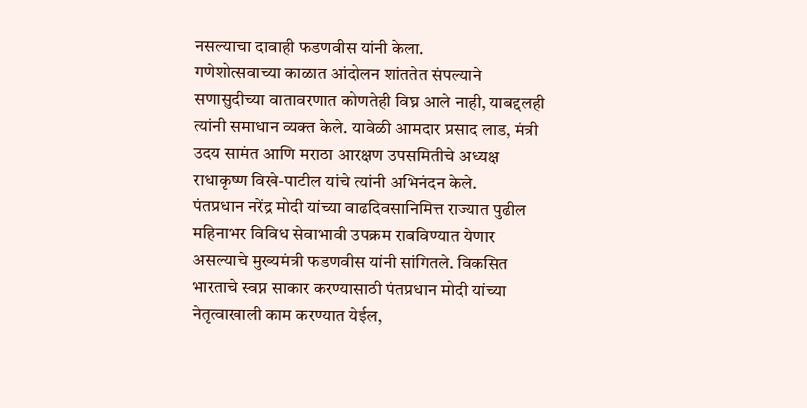नसल्याचा दावाही फडणवीस यांनी केला.
गणेशोत्सवाच्या काळात आंदोलन शांततेत संपल्याने सणासुदीच्या वातावरणात कोणतेही विघ्न आले नाही, याबद्दलही त्यांनी समाधान व्यक्त केले. यावेळी आमदार प्रसाद लाड, मंत्री उदय सामंत आणि मराठा आरक्षण उपसमितीचे अध्यक्ष राधाकृष्ण विखे-पाटील यांचे त्यांनी अभिनंदन केले.
पंतप्रधान नरेंद्र मोदी यांच्या वाढदिवसानिमित्त राज्यात पुढील महिनाभर विविध सेवाभावी उपक्रम राबविण्यात येणार असल्याचे मुख्यमंत्री फडणवीस यांनी सांगितले. विकसित भारताचे स्वप्न साकार करण्यासाठी पंतप्रधान मोदी यांच्या नेतृत्वाखाली काम करण्यात येईल,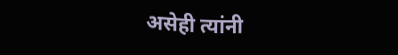असेही त्यांनी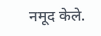नमूद केले.